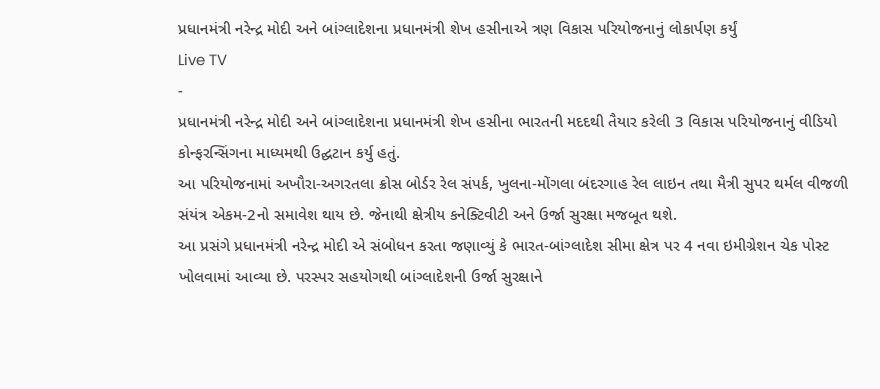પ્રધાનમંત્રી નરેન્દ્ર મોદી અને બાંગ્લાદેશના પ્રધાનમંત્રી શેખ હસીનાએ ત્રણ વિકાસ પરિયોજનાનું લોકાર્પણ કર્યું
Live TV
-
પ્રધાનમંત્રી નરેન્દ્ર મોદી અને બાંગ્લાદેશના પ્રધાનમંત્રી શેખ હસીના ભારતની મદદથી તૈયાર કરેલી 3 વિકાસ પરિયોજનાનું વીડિયો કોન્ફરન્સિંગના માધ્યમથી ઉદ્ઘટાન કર્યુ હતું.
આ પરિયોજનામાં અખૌરા-અગરતલા ક્રોસ બોર્ડર રેલ સંપર્ક, ખુલના-મોંગલા બંદરગાહ રેલ લાઇન તથા મૈત્રી સુપર થર્મલ વીજળી સંયંત્ર એકમ-2નો સમાવેશ થાય છે. જેનાથી ક્ષેત્રીય કનેક્ટિવીટી અને ઉર્જા સુરક્ષા મજબૂત થશે.
આ પ્રસંગે પ્રધાનમંત્રી નરેન્દ્ર મોદી એ સંબોધન કરતા જણાવ્યું કે ભારત-બાંગ્લાદેશ સીમા ક્ષેત્ર પર 4 નવા ઇમીગ્રેશન ચેક પોસ્ટ ખોલવામાં આવ્યા છે. પરસ્પર સહયોગથી બાંગ્લાદેશની ઉર્જા સુરક્ષાને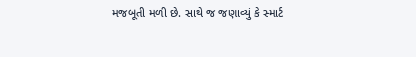મજબૂતી મળી છે. સાથે જ જણાવ્યું કે સ્માર્ટ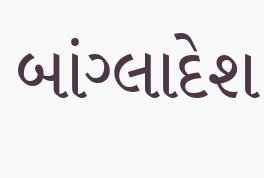બાંગ્લાદેશ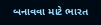બનાવવા માટે ભારત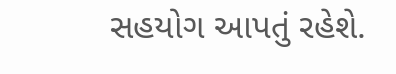સહયોગ આપતું રહેશે.